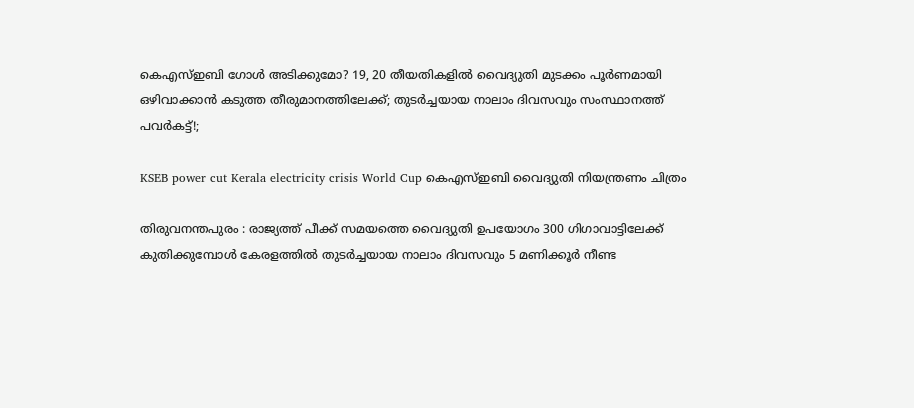കെഎസ്ഇബി ഗോൾ അടിക്കുമോ? 19, 20 തീയതികളിൽ വൈദ്യുതി മുടക്കം പൂർണമായി ഒഴിവാക്കാൻ കടുത്ത തീരുമാനത്തിലേക്ക്; തുടർച്ചയായ നാലാം ദിവസവും സംസ്ഥാനത്ത് പവർകട്ട്!;

KSEB power cut Kerala electricity crisis World Cup കെഎസ്ഇബി വൈദ്യുതി നിയന്ത്രണം ചിത്രം

തിരുവനന്തപുരം : രാജ്യത്ത് പീക്ക് സമയത്തെ വൈദ്യുതി ഉപയോഗം 300 ഗിഗാവാട്ടിലേക്ക് കുതിക്കുമ്പോൾ കേരളത്തിൽ തുടർച്ചയായ നാലാം ദിവസവും 5 മണിക്കൂർ നീണ്ട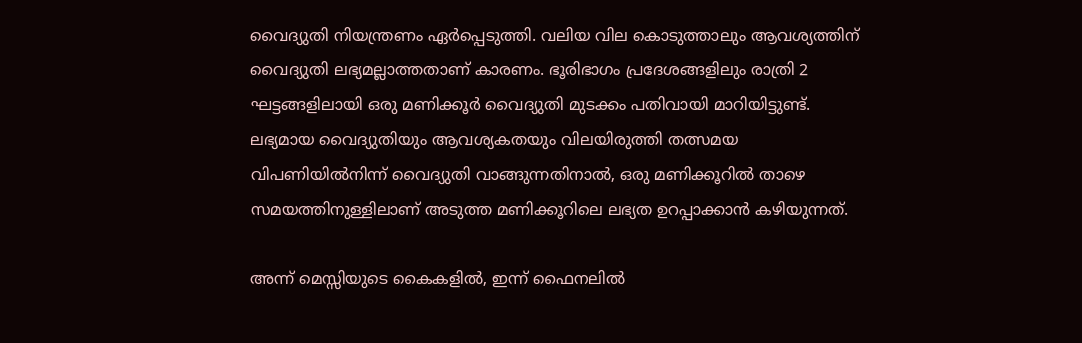വൈദ്യുതി നിയന്ത്രണം ഏർപ്പെടുത്തി. വലിയ വില കൊടുത്താലും ആവശ്യത്തിന് വൈദ്യുതി ലഭ്യമല്ലാത്തതാണ് കാരണം. ഭൂരിഭാഗം പ്രദേശങ്ങളിലും രാത്രി 2 ഘട്ടങ്ങളിലായി ഒരു മണിക്കൂർ വൈദ്യുതി മുടക്കം പതിവായി മാറിയിട്ടുണ്ട്. ലഭ്യമായ വൈദ്യുതിയും ആവശ്യകതയും വിലയിരുത്തി തത്സമയ വിപണിയിൽനിന്ന് വൈദ്യുതി വാങ്ങുന്നതിനാൽ, ഒരു മണിക്കൂറിൽ താഴെ സമയത്തിനുള്ളിലാണ് അടുത്ത മണിക്കൂറിലെ ലഭ്യത ഉറപ്പാക്കാൻ കഴിയുന്നത്.

അന്ന് മെസ്സിയുടെ കൈകളിൽ, ഇന്ന് ഫൈനലിൽ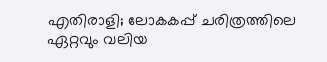എതിരാളി; ലോകകപ്പ് ചരിത്രത്തിലെ ഏറ്റവും വലിയ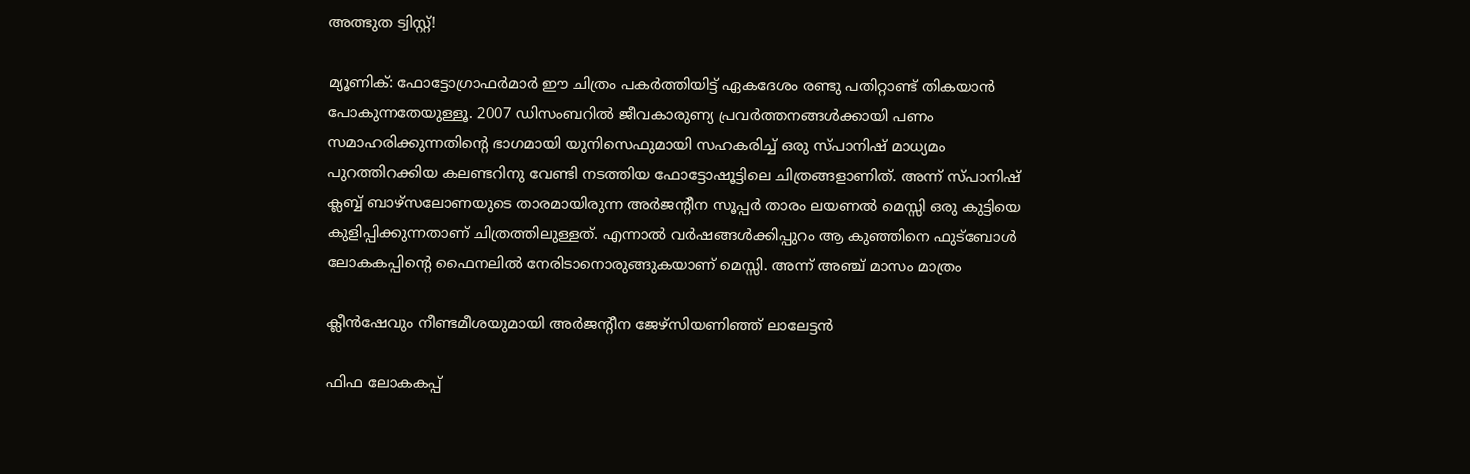അത്ഭുത ട്വിസ്റ്റ്!

മ്യൂണിക്: ഫോട്ടോഗ്രാഫർമാർ ഈ ചിത്രം പകർത്തിയിട്ട് ഏകദേശം രണ്ടു പതിറ്റാണ്ട് തികയാൻ പോകുന്നതേയുള്ളൂ. 2007 ഡിസംബറിൽ ജീവകാരുണ്യ പ്രവർത്തനങ്ങൾക്കായി പണം സമാഹരിക്കുന്നതിന്റെ ഭാഗമായി യുനിസെഫുമായി സഹകരിച്ച് ഒരു സ്പാനിഷ് മാധ്യമം പുറത്തിറക്കിയ കലണ്ടറിനു വേണ്ടി നടത്തിയ ഫോട്ടോഷൂട്ടിലെ ചിത്രങ്ങളാണിത്. അന്ന് സ്പാനിഷ് ക്ലബ്ബ് ബാഴ്‌സലോണയുടെ താരമായിരുന്ന അർജന്റീന സൂപ്പർ താരം ലയണൽ മെസ്സി ഒരു കുട്ടിയെ കുളിപ്പിക്കുന്നതാണ് ചിത്രത്തിലുള്ളത്. എന്നാൽ വർഷങ്ങൾക്കിപ്പുറം ആ കുഞ്ഞിനെ ഫുട്‌ബോൾ ലോകകപ്പിന്റെ ഫൈനലിൽ നേരിടാനൊരുങ്ങുകയാണ് മെസ്സി. അന്ന് അഞ്ച് മാസം മാത്രം

ക്ലീൻഷേവും നീണ്ടമീശയുമായി അർജന്റീന ജേഴ്‌സിയണിഞ്ഞ് ലാലേട്ടൻ

ഫിഫ ലോകകപ്പ്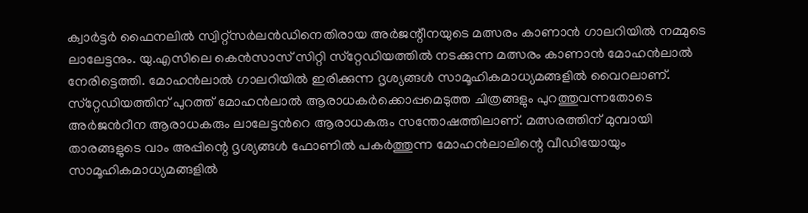ക്വാർട്ടർ ഫൈനലിൽ സ്വിറ്റ്‌സർലൻഡിനെതിരായ അർജന്റീനയുടെ മത്സരം കാണാൻ ഗാലറിയിൽ നമ്മുടെ ലാലേട്ടനും. യു.എസിലെ കെൻസാസ് സിറ്റി സ്‌റ്റേഡിയത്തിൽ നടക്കുന്ന മത്സരം കാണാൻ മോഹൻലാൽ നേരിട്ടെത്തി. മോഹൻലാൽ ഗാലറിയിൽ ഇരിക്കുന്ന ദൃശ്യങ്ങൾ സാമൂഹികമാധ്യമങ്ങളിൽ വൈറലാണ്. സ്‌റ്റേഡിയത്തിന് പുറത്ത് മോഹൻലാൽ ആരാധകർക്കൊപ്പമെടുത്ത ചിത്രങ്ങളും പുറത്തുവന്നതോടെ അർജൻറീന ആരാധകരും ലാലേട്ടൻറെ ആരാധകരും സന്തോഷത്തിലാണ്. മത്സരത്തിന് മുമ്പായി താരങ്ങളുടെ വാം അപ്പിന്റെ ദൃശ്യങ്ങൾ ഫോണിൽ പകർത്തുന്ന മോഹൻലാലിന്റെ വീഡിയോയും സാമൂഹികമാധ്യമങ്ങളിൽ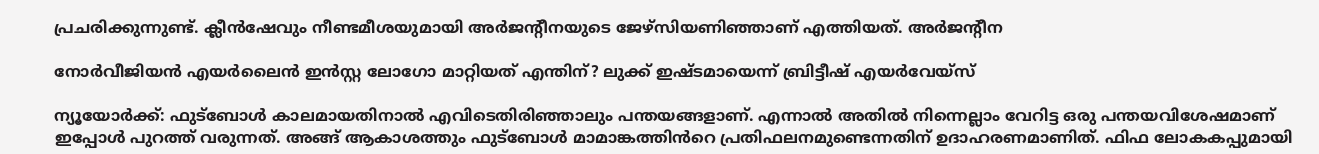പ്രചരിക്കുന്നുണ്ട്. ക്ലീൻഷേവും നീണ്ടമീശയുമായി അർജന്റീനയുടെ ജേഴ്‌സിയണിഞ്ഞാണ് എത്തിയത്. അർജന്റീന

നോർവീജിയൻ എയർലൈൻ ഇൻസ്റ്റ ലോഗോ മാറ്റിയത് എന്തിന്? ലുക്ക് ഇഷ്ടമായെന്ന് ബ്രിട്ടീഷ് എയർവേയ്സ്

ന്യൂയോർക്ക്: ഫുട്ബോൾ കാലമായതിനാൽ എവിടെതിരിഞ്ഞാലും പന്തയങ്ങളാണ്. എന്നാൽ അതിൽ നിന്നെല്ലാം വേറിട്ട ഒരു പന്തയവിശേഷമാണ് ഇപ്പോൾ പുറത്ത് വരുന്നത്. അങ്ങ് ആകാശത്തും ഫുട്ബോൾ മാമാങ്കത്തിൻറെ പ്രതിഫലനമുണ്ടെന്നതിന് ഉദാഹരണമാണിത്. ഫിഫ ലോകകപ്പുമായി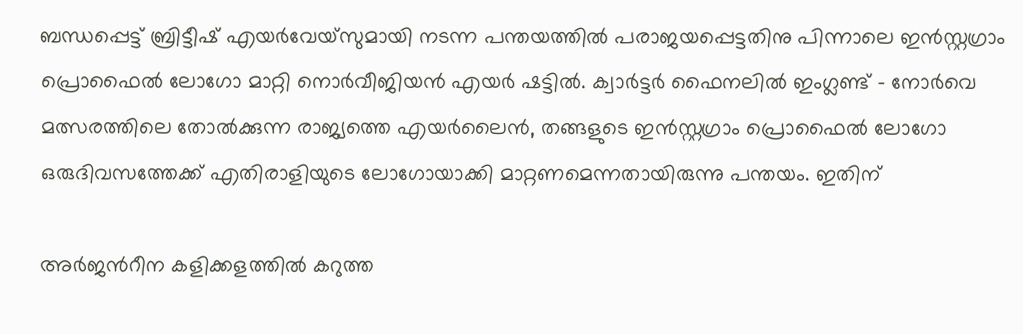ബന്ധപ്പെട്ട് ബ്രിട്ടീഷ് എയർവേയ്‌സുമായി നടന്ന പന്തയത്തിൽ പരാജയപ്പെട്ടതിനു പിന്നാലെ ഇൻസ്റ്റഗ്രാം പ്രൊഫൈൽ ലോഗോ മാറ്റി നൊർവീജിയൻ എയർ ഷട്ടിൽ. ക്വാർട്ടർ ഫൈനലിൽ ഇംഗ്ലണ്ട് – നോർവെ മത്സരത്തിലെ തോൽക്കുന്ന രാജ്യത്തെ എയർലൈൻ, തങ്ങളുടെ ഇൻസ്റ്റഗ്രാം പ്രൊഫൈൽ ലോഗോ ഒരുദിവസത്തേക്ക് എതിരാളിയുടെ ലോഗോയാക്കി മാറ്റണമെന്നതായിരുന്നു പന്തയം. ഇതിന്

അർജൻറീന കളിക്കളത്തിൽ കറുത്ത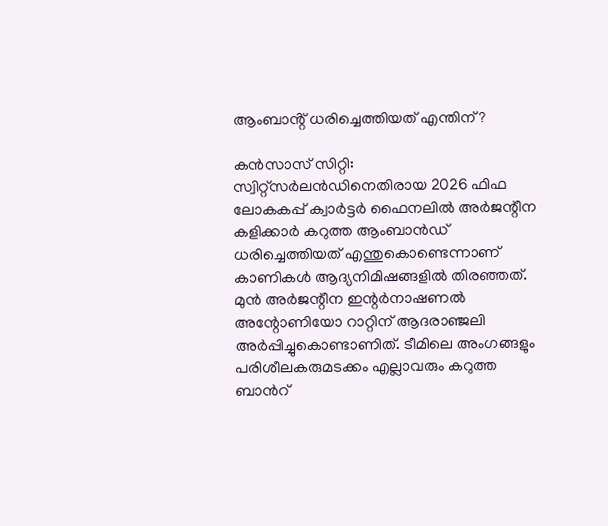ആംബാൻ്റ് ധരിച്ചെത്തിയത് എന്തിന്?

കൻസാസ് സിറ്റി: സ്വിറ്റ്സർലൻഡിനെതിരായ 2026 ഫിഫ ലോകകപ്പ് ക്വാർട്ടർ ഫൈനലിൽ അർജന്റീന കളിക്കാർ കറുത്ത ആംബാൻഡ് ധരിച്ചെത്തിയത് എന്തുകൊണ്ടെന്നാണ് കാണികൾ ആദ്യനിമിഷങ്ങളിൽ തിരഞ്ഞത്. മുൻ അർജന്റീന ഇന്റർനാഷണൽ അന്റോണിയോ റാറ്റിന് ആദരാഞ്ജലി അർപ്പിച്ചുകൊണ്ടാണിത്. ടീമിലെ അംഗങ്ങളും പരിശീലകരുമടക്കം എല്ലാവരും കറുത്ത ബാൻറ്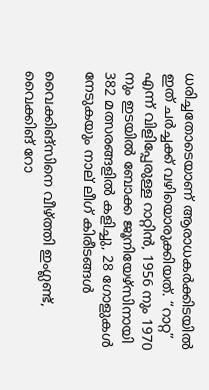ധരിച്ചതോടെയാണ് ആരാധകർക്കിടയിൽ ഇത് ചർച്ചക്ക് വഴിയൊരുക്കിയത്. “റാറ്റ” എന്ന് വിളിപ്പേരുള്ള റാറ്റിൻ, 1956 നും 1970 നും ഇടയിൽ ബോക്ക ജൂനിയേഴ്‌സിനായി 382 മത്സരങ്ങളിൽ കളിച്ചു, 28 ഗോളുകൾ നേടുകയും നാല് ലീഗ് കിരീടങ്ങൾ

വൈക്കിങ്സിനെ വീഴ്ത്തി ഇംഗ്ലണ്ട്, വൈക്കിങ് റോ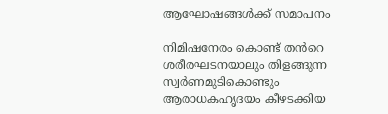ആഘോഷങ്ങൾക്ക് സമാപനം

നിമിഷനേരം കൊണ്ട് തൻറെ ശരീരഘടനയാലും തിളങ്ങുന്ന സ്വർണമുടികൊണ്ടും ആരാധകഹൃദയം കീഴടക്കിയ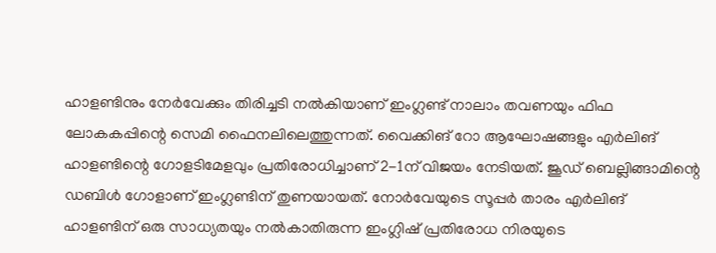ഹാളണ്ടിനും നേർവേക്കും തിരിച്ചടി നൽകിയാണ് ഇംഗ്ലണ്ട് നാലാം തവണയും ഫിഫ ലോകകപ്പിന്റെ സെമി ഫൈനലിലെത്തുന്നത്. വൈക്കിങ് റോ ആഘോഷങ്ങളും എർലിങ് ഹാളണ്ടിന്റെ ഗോളടിമേളവും പ്രതിരോധിച്ചാണ് 2-1ന് വിജയം നേടിയത്. ജൂഡ് ബെല്ലിങ്ങാമിന്റെ ഡബിൾ ഗോളാണ് ഇംഗ്ലണ്ടിന് തുണയായത്. നോർവേയുടെ സൂപ്പർ താരം എർലിങ് ഹാളണ്ടിന് ഒരു സാധ്യതയും നൽകാതിരുന്ന ഇംഗ്ലിഷ് പ്രതിരോധ നിരയുടെ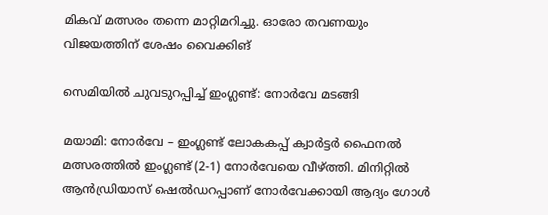മികവ് മത്സരം തന്നെ മാറ്റിമറിച്ചു. ഓരോ തവണയും വിജയത്തിന് ശേഷം വൈക്കിങ്

സെമിയിൽ ചുവടുറപ്പിച്ച് ഇംഗ്ലണ്ട്: നോർവേ മടങ്ങി

മയാമി: നോർവേ – ഇംഗ്ലണ്ട് ലോകകപ്പ് ക്വാർട്ടർ ഫൈനൽ മത്സരത്തിൽ ഇംഗ്ലണ്ട് (2-1) നോർവേയെ വീഴ്ത്തി. മിനിറ്റിൽ ആൻഡ്രിയാസ് ഷെൽഡറപ്പാണ് നോർവേക്കായി ആദ്യം ഗോൾ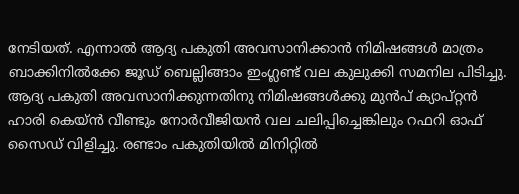നേടിയത്. എന്നാൽ ആദ്യ പകുതി അവസാനിക്കാൻ നിമിഷങ്ങൾ മാത്രം ബാക്കിനിൽക്കേ ജൂഡ് ബെല്ലിങ്ങാം ഇംഗ്ലണ്ട് വല കുലുക്കി സമനില പിടിച്ചു. ആദ്യ പകുതി അവസാനിക്കുന്നതിനു നിമിഷങ്ങൾക്കു മുൻപ് ക്യാപ്റ്റൻ ഹാരി കെയ്‌ൻ വീണ്ടും നോർവീജിയൻ വല ചലിപ്പിച്ചെങ്കിലും റഫറി ഓഫ് സൈഡ് വിളിച്ചു. രണ്ടാം പകുതിയിൽ മിനിറ്റിൽ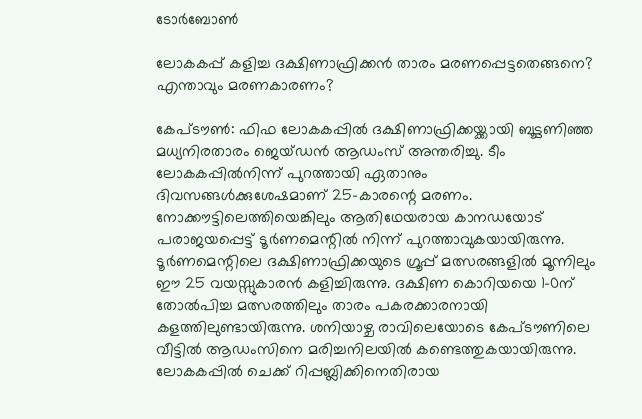ടോർബോൺ

ലോകകപ്പ് കളിച്ച ദക്ഷിണാഫ്രിക്കൻ താരം മരണപ്പെട്ടതെങ്ങനെ? എന്താവും മരണകാരണം?

കേപ്ടൗൺ: ഫിഫ ലോകകപ്പിൽ ദക്ഷിണാഫ്രിക്കയ്ക്കായി ബൂട്ടണിഞ്ഞ മധ്യനിരതാരം ജെയ്ഡൻ ആഡംസ് അന്തരിച്ചു. ടീം ലോകകപ്പിൽനിന്ന് പുറത്തായി ഏതാനും ദിവസങ്ങൾക്കുശേഷമാണ് 25-കാരന്റെ മരണം. നോക്കൗട്ടിലെത്തിയെങ്കിലും ആതിഥേയരായ കാനഡയോട് പരാജയപ്പെട്ട് ടൂർണമെന്റിൽ നിന്ന് പുറത്താവുകയായിരുന്നു. ടൂർണമെന്റിലെ ദക്ഷിണാഫ്രിക്കയുടെ ഗ്രൂപ്പ് മത്സരങ്ങളിൽ മൂന്നിലും ഈ 25 വയസ്സുകാരൻ കളിച്ചിരുന്നു. ദക്ഷിണ കൊറിയയെ 1–0ന് തോല്‍പിച്ച മത്സരത്തിലും താരം പകരക്കാരനായി കളത്തിലുണ്ടായിരുന്നു. ശനിയാഴ്ച രാവിലെയോടെ കേപ്ടൗണിലെ വീട്ടിൽ ആഡംസിനെ മരിച്ചനിലയിൽ കണ്ടെത്തുകയായിരുന്നു. ലോകകപ്പിൽ ചെക്ക് റിപ്പബ്ലിക്കിനെതിരായ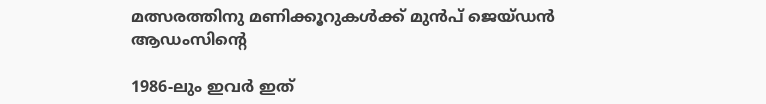മത്സരത്തിനു മണിക്കൂറുകൾക്ക് മുൻപ് ജെയ്ഡൻ ആഡംസിന്റെ

1986-ലും ഇവർ ഇത്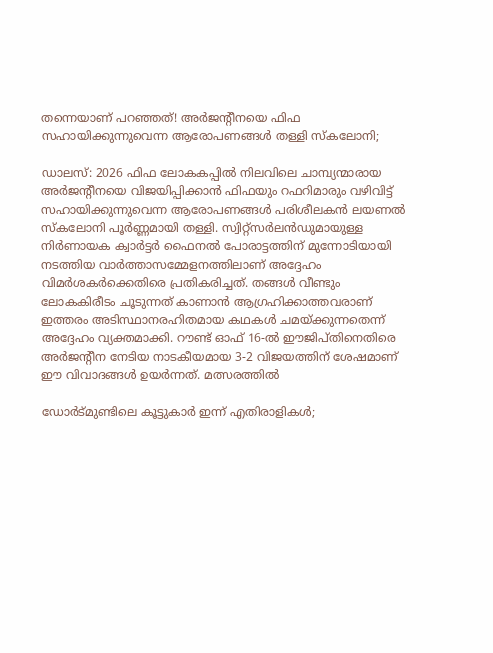തന്നെയാണ് പറഞ്ഞത്! അർജന്റീനയെ ഫിഫ സഹായിക്കുന്നുവെന്ന ആരോപണങ്ങൾ തള്ളി സ്കലോനി;

ഡാലസ്: 2026 ഫിഫ ലോകകപ്പിൽ നിലവിലെ ചാമ്പ്യന്മാരായ അർജന്റീനയെ വിജയിപ്പിക്കാൻ ഫിഫയും റഫറിമാരും വഴിവിട്ട് സഹായിക്കുന്നുവെന്ന ആരോപണങ്ങൾ പരിശീലകൻ ലയണൽ സ്കലോനി പൂർണ്ണമായി തള്ളി. സ്വിറ്റ്സർലൻഡുമായുള്ള നിർണായക ക്വാർട്ടർ ഫൈനൽ പോരാട്ടത്തിന് മുന്നോടിയായി നടത്തിയ വാർത്താസമ്മേളനത്തിലാണ് അദ്ദേഹം വിമർശകർക്കെതിരെ പ്രതികരിച്ചത്. തങ്ങൾ വീണ്ടും ലോകകിരീടം ചൂടുന്നത് കാണാൻ ആഗ്രഹിക്കാത്തവരാണ് ഇത്തരം അടിസ്ഥാനരഹിതമായ കഥകൾ ചമയ്ക്കുന്നതെന്ന് അദ്ദേഹം വ്യക്തമാക്കി. റൗണ്ട് ഓഫ് 16-ൽ ഈജിപ്തിനെതിരെ അർജന്റീന നേടിയ നാടകീയമായ 3-2 വിജയത്തിന് ശേഷമാണ് ഈ വിവാദങ്ങൾ ഉയർന്നത്. മത്സരത്തിൽ

ഡോർട്മുണ്ടിലെ കൂട്ടുകാർ ഇന്ന് എതിരാളികൾ;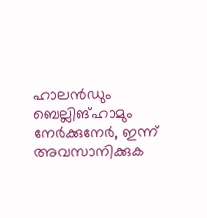ഹാലൻഡും ബെല്ലിങ്ഹാമും നേർക്കുനേർ, ഇന്ന് അവസാനിക്കുക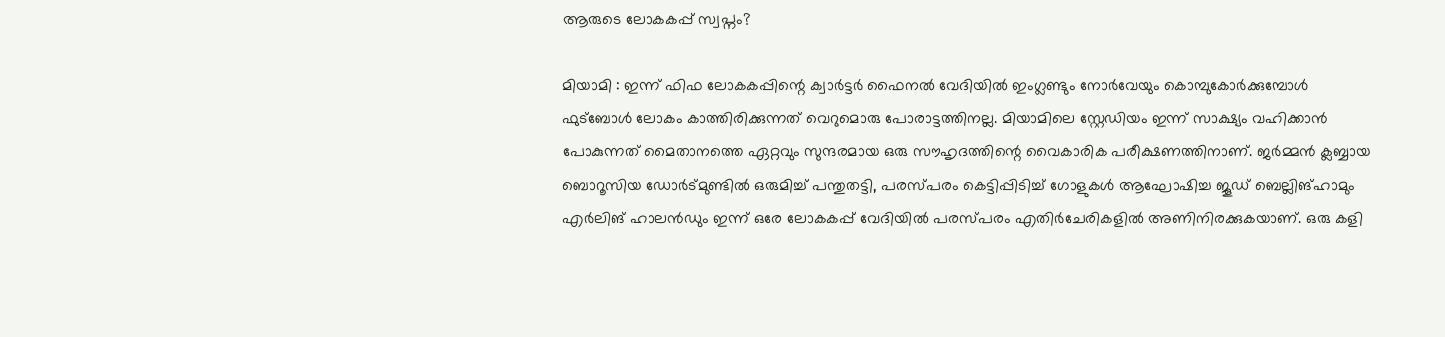ആരുടെ ലോകകപ്പ് സ്വപ്നം?

മിയാമി : ഇന്ന് ഫിഫ ലോകകപ്പിന്റെ ക്വാർട്ടർ ഫൈനൽ വേദിയിൽ ഇംഗ്ലണ്ടും നോർവേയും കൊമ്പുകോർക്കുമ്പോൾ ഫുട്ബോൾ ലോകം കാത്തിരിക്കുന്നത് വെറുമൊരു പോരാട്ടത്തിനല്ല. മിയാമിലെ സ്റ്റേഡിയം ഇന്ന് സാക്ഷ്യം വഹിക്കാൻ പോകുന്നത് മൈതാനത്തെ ഏറ്റവും സുന്ദരമായ ഒരു സൗഹൃദത്തിന്റെ വൈകാരിക പരീക്ഷണത്തിനാണ്. ജർമ്മൻ ക്ലബ്ബായ ബൊറൂസിയ ഡോർട്മുണ്ടിൽ ഒരുമിച്ച് പന്തുതട്ടി, പരസ്പരം കെട്ടിപ്പിടിച്ച് ഗോളുകൾ ആഘോഷിച്ച ജൂഡ് ബെല്ലിങ്ഹാമും എർലിങ് ഹാലൻഡും ഇന്ന് ഒരേ ലോകകപ്പ് വേദിയിൽ പരസ്പരം എതിർചേരികളിൽ അണിനിരക്കുകയാണ്. ഒരു കളി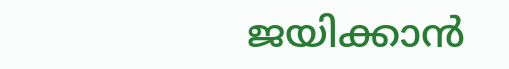ജയിക്കാൻ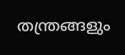തന്ത്രങ്ങളും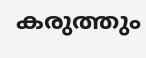കരുത്തും